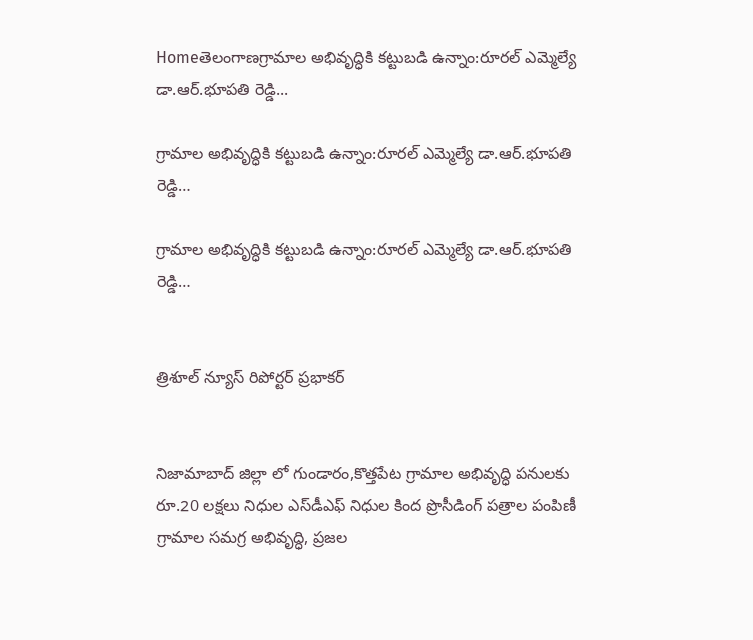Homeతెలంగాణగ్రామాల అభివృద్ధికి కట్టుబడి ఉన్నాం:రూరల్ ఎమ్మెల్యే డా.ఆర్.భూపతి రెడ్డి...

గ్రామాల అభివృద్ధికి కట్టుబడి ఉన్నాం:రూరల్ ఎమ్మెల్యే డా.ఆర్.భూపతి రెడ్డి…

గ్రామాల అభివృద్ధికి కట్టుబడి ఉన్నాం:రూరల్ ఎమ్మెల్యే డా.ఆర్.భూపతి రెడ్డి…


త్రిశూల్ న్యూస్ రిపోర్టర్ ప్రభాకర్


నిజామాబాద్ జిల్లా లో గుండారం,కొత్తపేట గ్రామాల అభివృద్ధి పనులకు రూ.20 లక్షలు నిధుల ఎస్‌డీఎఫ్ నిధుల కింద ప్రొసీడింగ్ పత్రాల పంపిణీ గ్రామాల సమగ్ర అభివృద్ధి, ప్రజల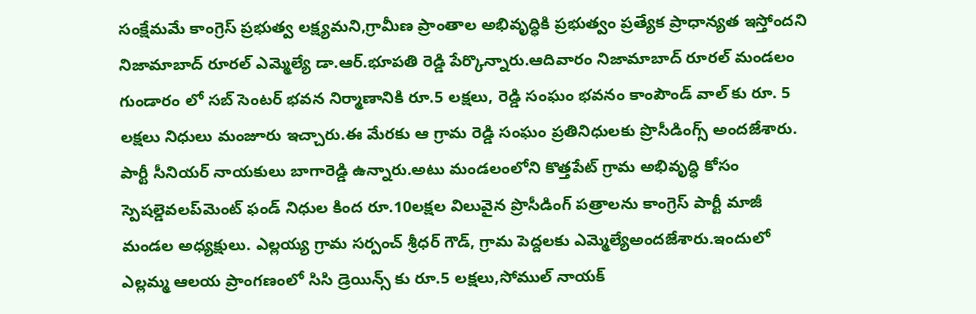సంక్షేమమే కాంగ్రెస్ ప్రభుత్వ లక్ష్యమని,గ్రామీణ ప్రాంతాల అభివృద్ధికి ప్రభుత్వం ప్రత్యేక ప్రాధాన్యత ఇస్తోందని నిజామాబాద్ రూరల్ ఎమ్మెల్యే డా.ఆర్.భూపతి రెడ్డి పేర్కొన్నారు.ఆదివారం నిజామాబాద్ రూరల్ మండలం గుండారం లో సబ్ సెంటర్ భవన నిర్మాణానికి రూ.5 లక్షలు, రెడ్డి సంఘం భవనం కాంపౌండ్ వాల్ కు రూ. 5 లక్షలు నిధులు మంజూరు ఇచ్చారు.ఈ మేరకు ఆ గ్రామ రెడ్డి సంఘం ప్రతినిధులకు ప్రొసీడింగ్స్ అందజేశారు. పార్టీ సీనియర్ నాయకులు బాగారెడ్డి ఉన్నారు.అటు మండలంలోని కొత్తపేట్ గ్రామ అభివృద్ధి కోసం స్పెషల్డెవలప్‌మెంట్ ఫండ్ నిధుల కింద రూ.10లక్షల విలువైన ప్రొసీడింగ్ పత్రాలను కాంగ్రెస్ పార్టీ మాజీ మండల అధ్యక్షులు. ఎల్లయ్య గ్రామ సర్పంచ్ శ్రీధర్ గౌడ్, గ్రామ పెద్దలకు ఎమ్మెల్యేఅందజేశారు.ఇందులో ఎల్లమ్మ ఆలయ ప్రాంగణంలో సిసి డ్రెయిన్స్ కు రూ.5 లక్షలు,సోముల్ నాయక్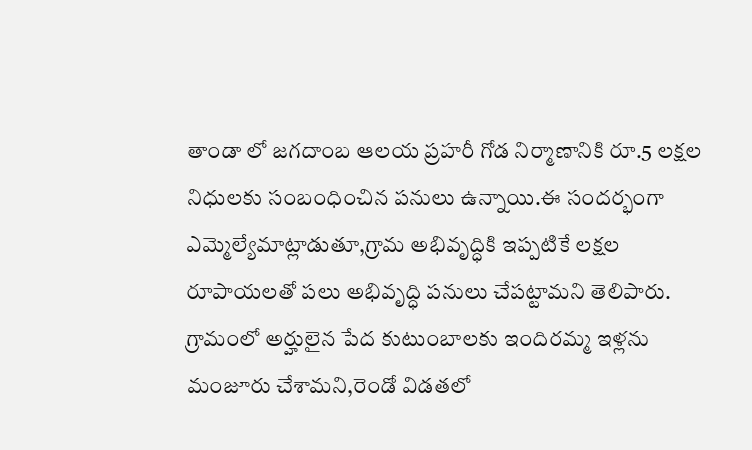తాండా లో జగదాంబ ఆలయ ప్రహరీ గోడ నిర్మాణానికి రూ.5 లక్షల నిధులకు సంబంధించిన పనులు ఉన్నాయి.ఈ సందర్భంగా ఎమ్మెల్యేమాట్లాడుతూ,గ్రామ అభివృద్ధికి ఇప్పటికే లక్షల రూపాయలతో పలు అభివృద్ధి పనులు చేపట్టామని తెలిపారు. గ్రామంలో అర్హులైన పేద కుటుంబాలకు ఇందిరమ్మ ఇళ్లను మంజూరు చేశామని,రెండో విడతలో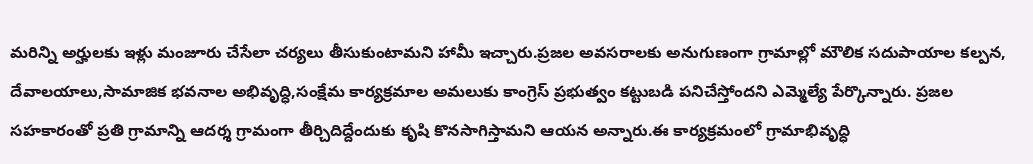మరిన్ని అర్హులకు ఇళ్లు మంజూరు చేసేలా చర్యలు తీసుకుంటామని హామీ ఇచ్చారు.ప్రజల అవసరాలకు అనుగుణంగా గ్రామాల్లో మౌలిక సదుపాయాల కల్పన, దేవాలయాలు,సామాజిక భవనాల అభివృద్ధి,సంక్షేమ కార్యక్రమాల అమలుకు కాంగ్రెస్ ప్రభుత్వం కట్టుబడి పనిచేస్తోందని ఎమ్మెల్యే పేర్కొన్నారు. ప్రజల సహకారంతో ప్రతి గ్రామాన్ని ఆదర్శ గ్రామంగా తీర్చిదిద్దేందుకు కృషి కొనసాగిస్తామని ఆయన అన్నారు.ఈ కార్యక్రమంలో గ్రామాభివృద్ధి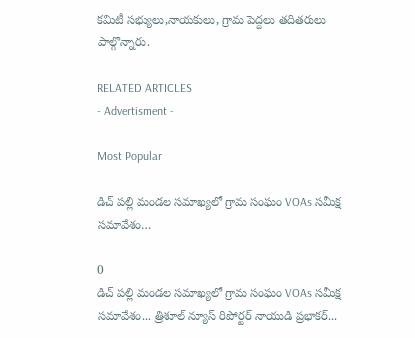కమిటీ సభ్యులు,నాయకులు, గ్రామ పెద్దలు తదితరులు పాల్గొన్నారు.

RELATED ARTICLES
- Advertisment -

Most Popular

డిచ్ పల్లి మండల సమాఖ్యలో గ్రామ సంఘం VOAs సమీక్ష సమావేశం…

0
డిచ్ పల్లి మండల సమాఖ్యలో గ్రామ సంఘం VOAs సమీక్ష సమావేశం... త్రిశూల్ న్యూస్ రిపోర్టర్ నాయుడి ప్రభాకర్...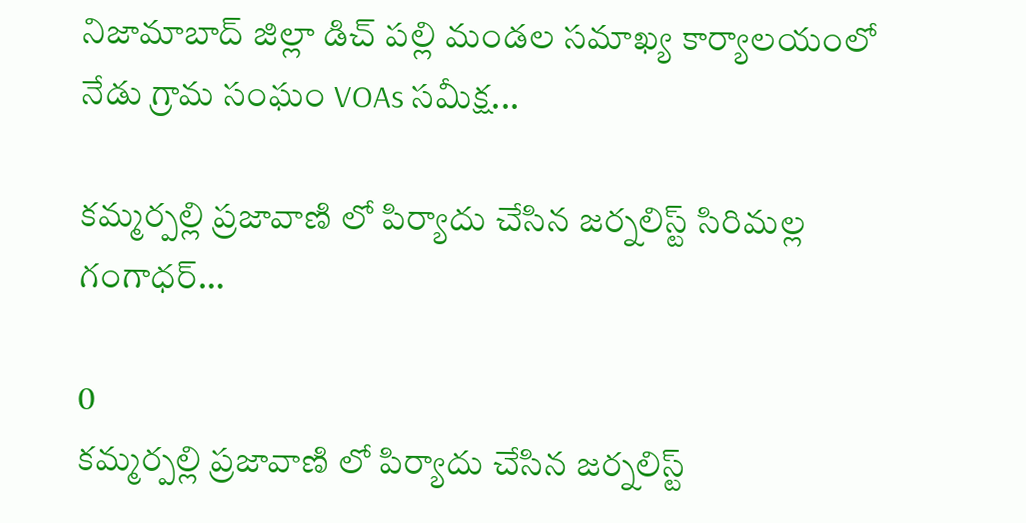నిజామాబాద్ జిల్లా డిచ్ పల్లి మండల సమాఖ్య కార్యాలయంలో నేడు గ్రామ సంఘం VOAs సమీక్ష...

కమ్మర్పల్లి ప్రజావాణి లో పిర్యాదు చేసిన జర్నలిస్ట్ సిరిమల్ల గంగాధర్…

0
కమ్మర్పల్లి ప్రజావాణి లో పిర్యాదు చేసిన జర్నలిస్ట్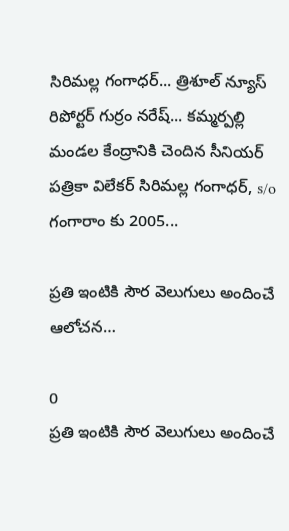సిరిమల్ల గంగాధర్... త్రిశూల్ న్యూస్ రిపోర్టర్ గుర్రం నరేష్... కమ్మర్పల్లి మండల కేంద్రానికి చెందిన సీనియర్ పత్రికా విలేకర్ సిరిమల్ల గంగాధర్, s/o గంగారాం కు 2005...

ప్రతి ఇంటికి సౌర వెలుగులు అందించే ఆలోచన…

0
ప్రతి ఇంటికి సౌర వెలుగులు అందించే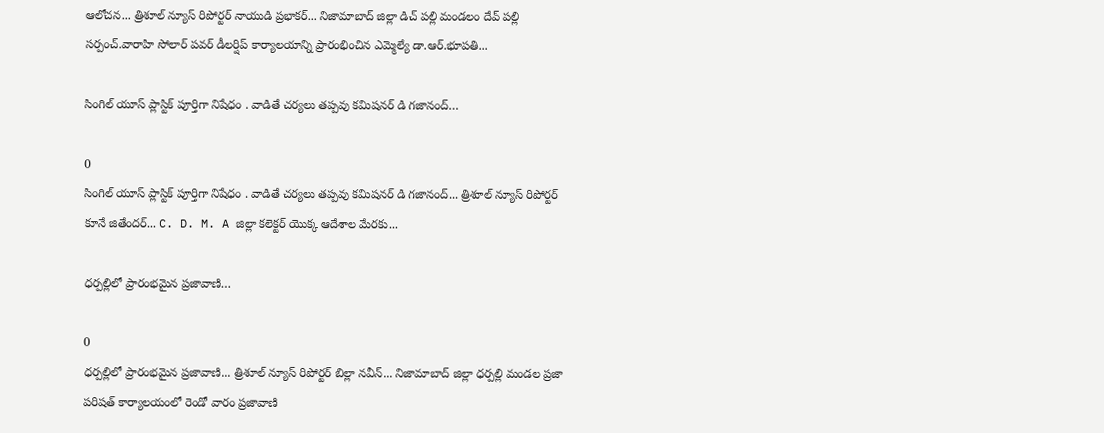ఆలోచన... త్రిశూల్ న్యూస్ రిపోర్టర్ నాయుడి ప్రభాకర్... నిజామాబాద్ జిల్లా డిచ్ పల్లి మండలం దేవ్ పల్లి సర్పంచ్.వారాహి సోలార్ పవర్ డీలర్షిప్ కార్యాలయాన్ని ప్రారంభించిన ఎమ్మెల్యే డా.ఆర్.భూపతి...

సింగిల్ యూస్ ప్లాస్టిక్ పూర్తిగా నిషేధం . వాడితే చర్యలు తప్పవు కమిషనర్ డి గజానంద్…

0
సింగిల్ యూస్ ప్లాస్టిక్ పూర్తిగా నిషేధం . వాడితే చర్యలు తప్పవు కమిషనర్ డి గజానంద్... త్రిశూల్ న్యూస్ రిపోర్టర్ కూనే జితేందర్... C. D. M. A జిల్లా కలెక్టర్ యొక్క ఆదేశాల మేరకు...

ధర్పల్లిలో ప్రారంభమైన ప్రజావాణి…

0
ధర్పల్లిలో ప్రారంభమైన ప్రజావాణి... త్రిశూల్ న్యూస్ రిపోర్టర్ బిల్లా నవీన్... నిజామాబాద్ జిల్లా ధర్పల్లి మండల ప్రజా పరిషత్ కార్యాలయంలో రెండో వారం ప్రజావాణి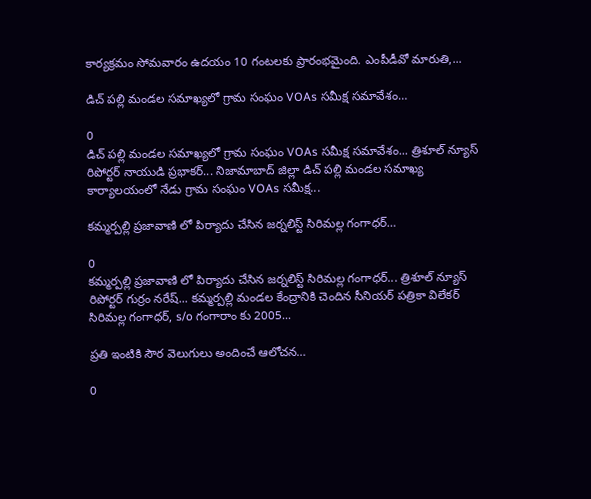కార్యక్రమం సోమవారం ఉదయం 10 గంటలకు ప్రారంభమైంది. ఎంపీడీవో మారుతి,...

డిచ్ పల్లి మండల సమాఖ్యలో గ్రామ సంఘం VOAs సమీక్ష సమావేశం…

0
డిచ్ పల్లి మండల సమాఖ్యలో గ్రామ సంఘం VOAs సమీక్ష సమావేశం... త్రిశూల్ న్యూస్ రిపోర్టర్ నాయుడి ప్రభాకర్... నిజామాబాద్ జిల్లా డిచ్ పల్లి మండల సమాఖ్య కార్యాలయంలో నేడు గ్రామ సంఘం VOAs సమీక్ష...

కమ్మర్పల్లి ప్రజావాణి లో పిర్యాదు చేసిన జర్నలిస్ట్ సిరిమల్ల గంగాధర్…

0
కమ్మర్పల్లి ప్రజావాణి లో పిర్యాదు చేసిన జర్నలిస్ట్ సిరిమల్ల గంగాధర్... త్రిశూల్ న్యూస్ రిపోర్టర్ గుర్రం నరేష్... కమ్మర్పల్లి మండల కేంద్రానికి చెందిన సీనియర్ పత్రికా విలేకర్ సిరిమల్ల గంగాధర్, s/o గంగారాం కు 2005...

ప్రతి ఇంటికి సౌర వెలుగులు అందించే ఆలోచన…

0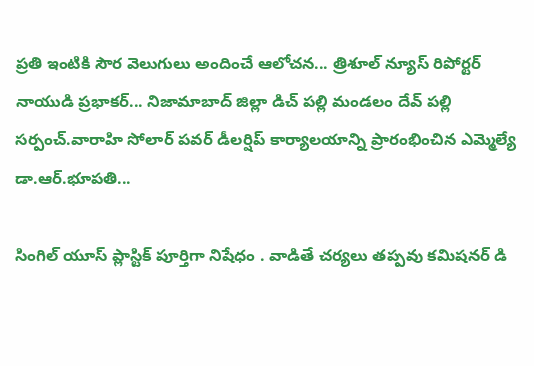ప్రతి ఇంటికి సౌర వెలుగులు అందించే ఆలోచన... త్రిశూల్ న్యూస్ రిపోర్టర్ నాయుడి ప్రభాకర్... నిజామాబాద్ జిల్లా డిచ్ పల్లి మండలం దేవ్ పల్లి సర్పంచ్.వారాహి సోలార్ పవర్ డీలర్షిప్ కార్యాలయాన్ని ప్రారంభించిన ఎమ్మెల్యే డా.ఆర్.భూపతి...

సింగిల్ యూస్ ప్లాస్టిక్ పూర్తిగా నిషేధం . వాడితే చర్యలు తప్పవు కమిషనర్ డి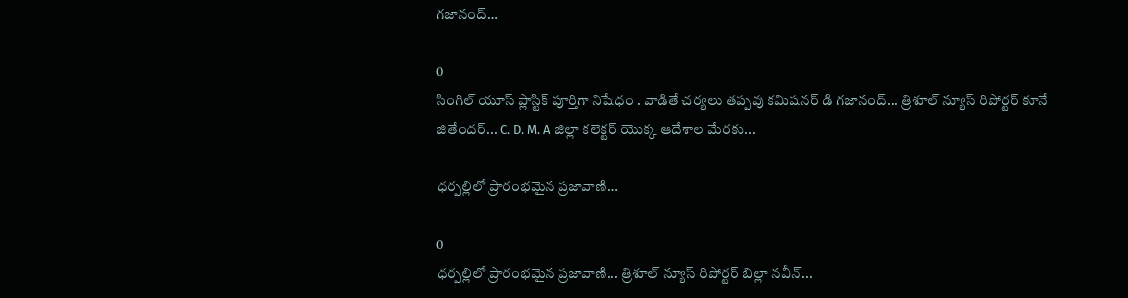గజానంద్…

0
సింగిల్ యూస్ ప్లాస్టిక్ పూర్తిగా నిషేధం . వాడితే చర్యలు తప్పవు కమిషనర్ డి గజానంద్... త్రిశూల్ న్యూస్ రిపోర్టర్ కూనే జితేందర్... C. D. M. A జిల్లా కలెక్టర్ యొక్క ఆదేశాల మేరకు...

ధర్పల్లిలో ప్రారంభమైన ప్రజావాణి…

0
ధర్పల్లిలో ప్రారంభమైన ప్రజావాణి... త్రిశూల్ న్యూస్ రిపోర్టర్ బిల్లా నవీన్...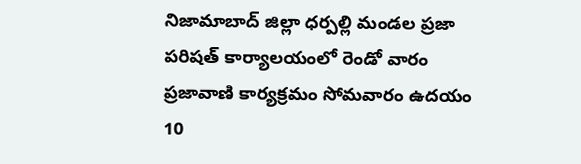నిజామాబాద్ జిల్లా ధర్పల్లి మండల ప్రజా పరిషత్ కార్యాలయంలో రెండో వారం ప్రజావాణి కార్యక్రమం సోమవారం ఉదయం 10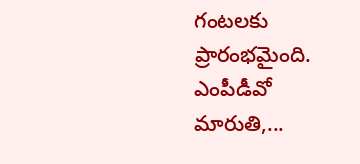గంటలకు ప్రారంభమైంది. ఎంపీడీవో మారుతి,...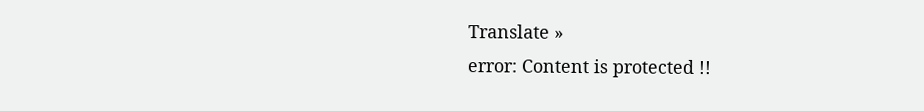Translate »
error: Content is protected !!